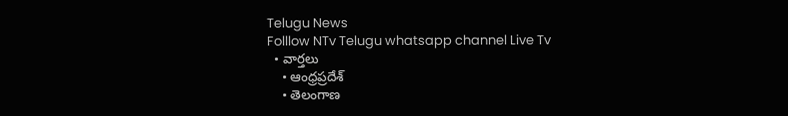Telugu News
Folllow NTv Telugu whatsapp channel Live Tv
  • వార్తలు
    • ఆంధ్రప్రదేశ్
    • తెలంగాణ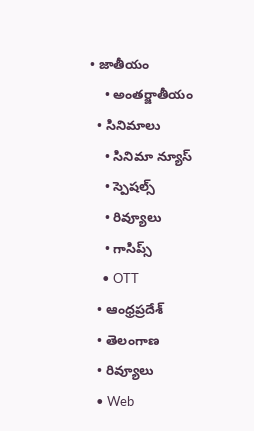• జాతీయం
    • అంతర్జాతీయం
  • సినిమాలు
    • సినిమా న్యూస్
    • స్పెషల్స్
    • రివ్యూలు
    • గాసిప్స్
    • OTT
  • ఆంధ్రప్రదేశ్
  • తెలంగాణ
  • రివ్యూలు
  • Web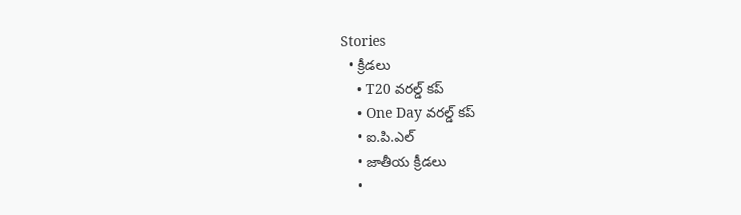Stories
  • క్రీడలు
    • T20 వరల్డ్ కప్
    • One Day వరల్డ్ కప్
    • ఐ.పి.ఎల్
    • జాతీయ క్రీడలు
    •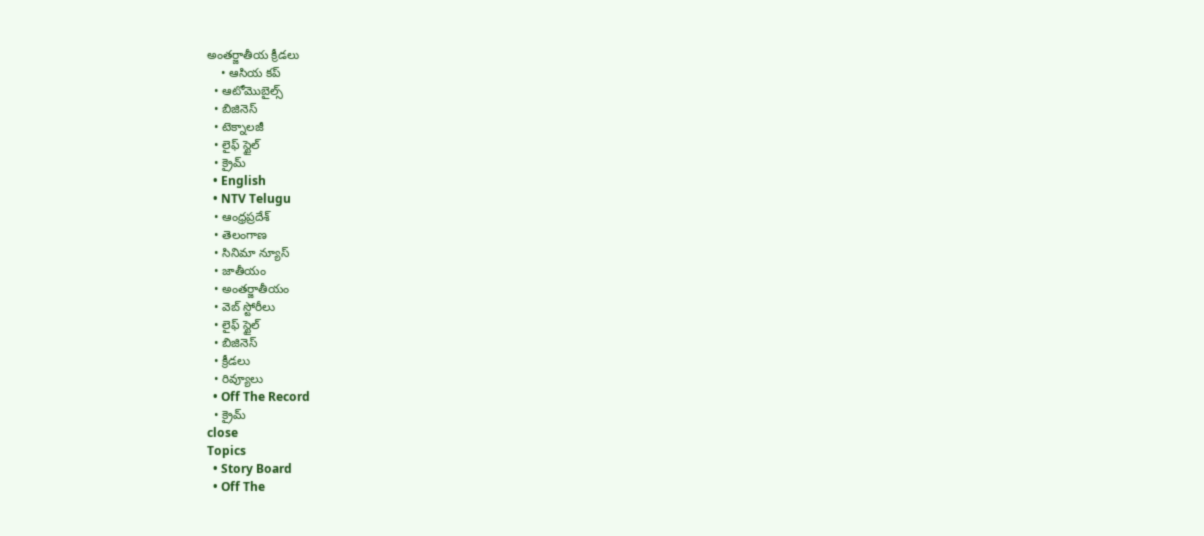అంతర్జాతీయ క్రీడలు
    • ఆసియ కప్
  • ఆటోమొబైల్స్
  • బిజినెస్‌
  • టెక్నాలజీ
  • లైఫ్ స్టైల్
  • క్రైమ్
  • English
  • NTV Telugu
  • ఆంధ్రప్రదేశ్
  • తెలంగాణ
  • సినిమా న్యూస్
  • జాతీయం
  • అంతర్జాతీయం
  • వెబ్ స్టోరీలు
  • లైఫ్ స్టైల్
  • బిజినెస్‌
  • క్రీడలు
  • రివ్యూలు
  • Off The Record
  • క్రైమ్
close
Topics
  • Story Board
  • Off The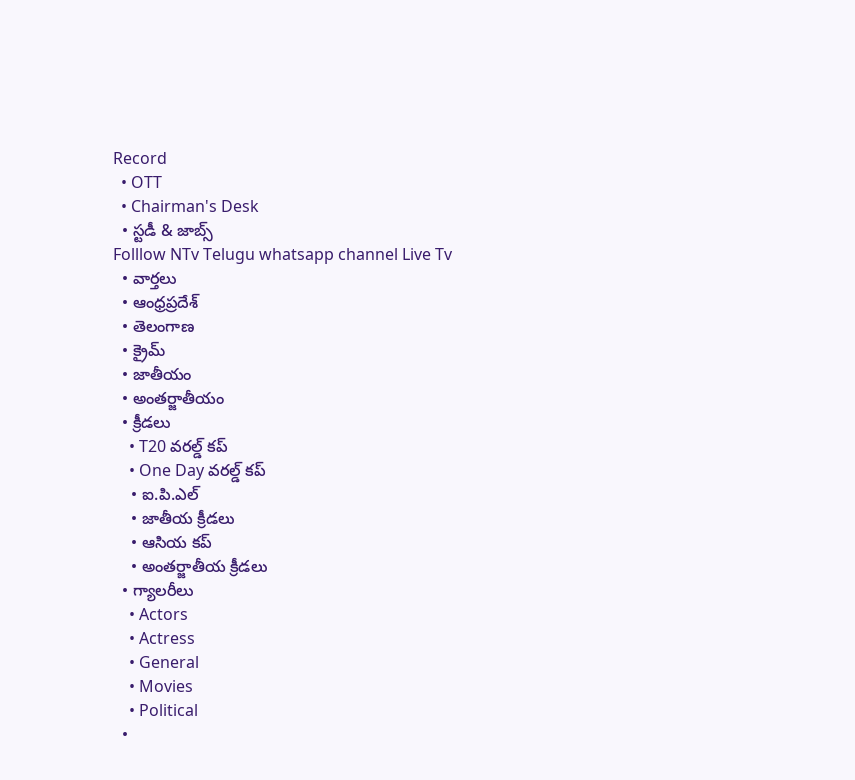Record
  • OTT
  • Chairman's Desk
  • స్టడీ & జాబ్స్
Folllow NTv Telugu whatsapp channel Live Tv
  • వార్తలు
  • ఆంధ్రప్రదేశ్
  • తెలంగాణ
  • క్రైమ్
  • జాతీయం
  • అంతర్జాతీయం
  • క్రీడలు
    • T20 వరల్డ్ కప్
    • One Day వరల్డ్ కప్
    • ఐ.పి.ఎల్
    • జాతీయ క్రీడలు
    • ఆసియ కప్
    • అంతర్జాతీయ క్రీడలు
  • గ్యాలరీలు
    • Actors
    • Actress
    • General
    • Movies
    • Political
  •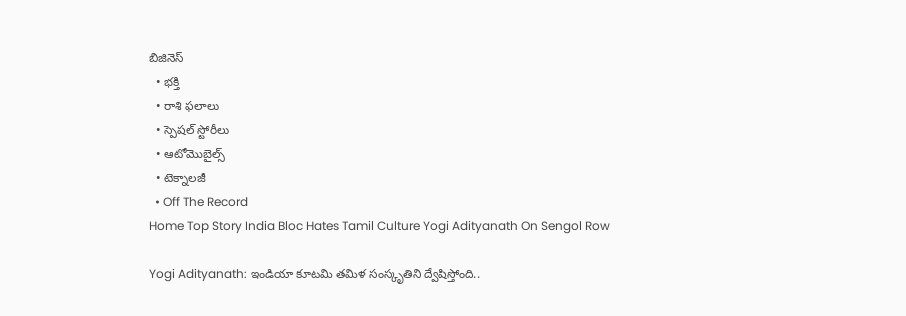బిజినెస్‌
  • భక్తి
  • రాశి ఫలాలు
  • స్పెషల్‌ స్టోరీలు
  • ఆటోమొబైల్స్
  • టెక్నాలజీ
  • Off The Record
Home Top Story India Bloc Hates Tamil Culture Yogi Adityanath On Sengol Row

Yogi Adityanath: ఇండియా కూటమి తమిళ సంస్కృతిని ద్వేషిస్తోంది..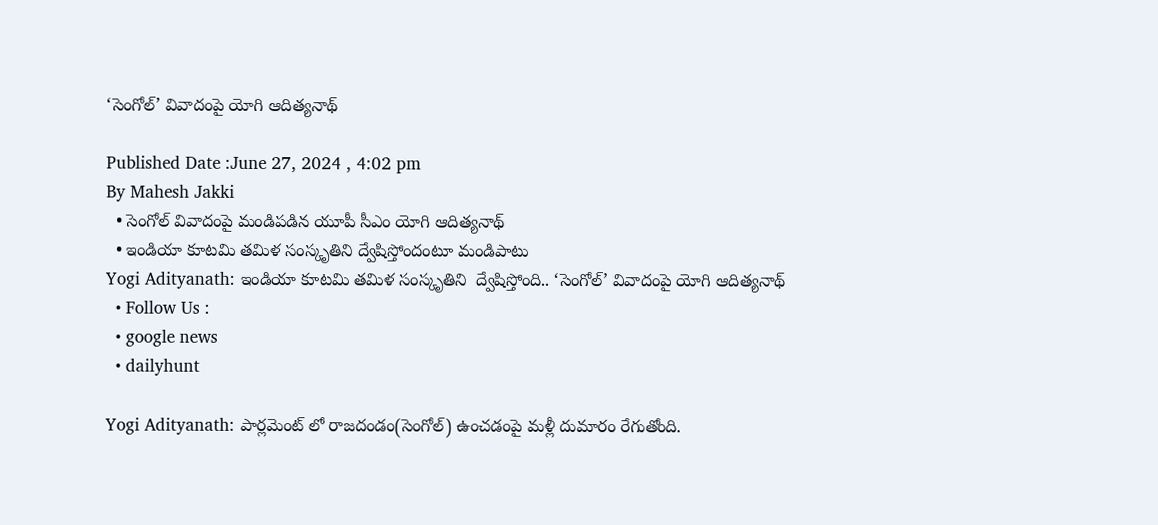‘సెంగోల్’ వివాదంపై యోగి ఆదిత్యనాథ్

Published Date :June 27, 2024 , 4:02 pm
By Mahesh Jakki
  • సెంగోల్ వివాదంపై మండిపడిన యూపీ సీఎం యోగి ఆదిత్యనాథ్
  • ఇండియా కూటమి తమిళ సంస్కృతిని ద్వేషిస్తోందంటూ మండిపాటు
Yogi Adityanath: ఇండియా కూటమి తమిళ సంస్కృతిని  ద్వేషిస్తోంది.. ‘సెంగోల్’ వివాదంపై యోగి ఆదిత్యనాథ్
  • Follow Us :
  • google news
  • dailyhunt

Yogi Adityanath: పార్లమెంట్ లో రాజదండం(సెంగోల్) ఉంచడంపై మళ్లీ దుమారం రేగుతోంది.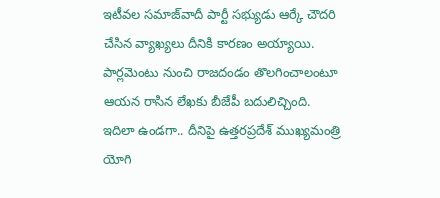ఇటీవల సమాజ్‌వాదీ పార్టీ సభ్యుడు ఆర్కే చౌదరి చేసిన వ్యాఖ్యలు దీనికి కారణం అయ్యాయి. పార్లమెంటు నుంచి రాజదండం తొలగించాలంటూ ఆయన రాసిన లేఖకు బీజేపీ బదులిచ్చింది. ఇదిలా ఉండగా.. దీనిపై ఉత్తరప్రదేశ్ ముఖ్యమంత్రి యోగి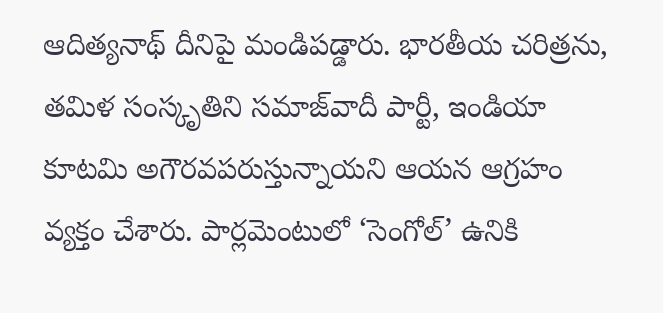ఆదిత్యనాథ్ దీనిపై మండిపడ్డారు. భారతీయ చరిత్రను, తమిళ సంస్కృతిని సమాజ్‌వాదీ పార్టీ, ఇండియా కూటమి అగౌరవపరుస్తున్నాయని ఆయన ఆగ్రహం వ్యక్తం చేశారు. పార్లమెంటులో ‘సెంగోల్’ ఉనికి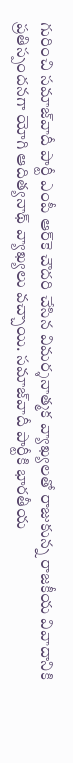గురించి సమాజ్‌వాదీ పార్టీ ఎంపీ ఆర్‌కె చౌదరి చేసిన విమర్శనాత్మక వ్యాఖ్యలతో రాజుకున్న రాజకీయ వివాదానికి ప్రతిస్పందనగా యోగి ఆదిత్యనాథ్ వ్యాఖ్యలు వచ్చాయి. సమాజ్‌వాదీ పార్టీకి భారతీయ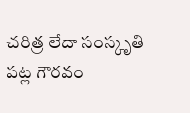చరిత్ర లేదా సంస్కృతి పట్ల గౌరవం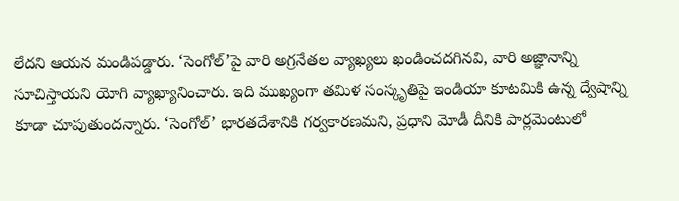లేదని ఆయన మండిపడ్డారు. ‘సెంగోల్’పై వారి అగ్రనేతల వ్యాఖ్యలు ఖండించదగినవి, వారి అజ్ఞానాన్ని సూచిస్తాయని యోగి వ్యాఖ్యానించారు. ఇది ముఖ్యంగా తమిళ సంస్కృతిపై ఇండియా కూటమికి ఉన్న ద్వేషాన్ని కూడా చూపుతుందన్నారు. ‘సెంగోల్’ భారతదేశానికి గర్వకారణమని, ప్రధాని మోడీ దీనికి పార్లమెంటులో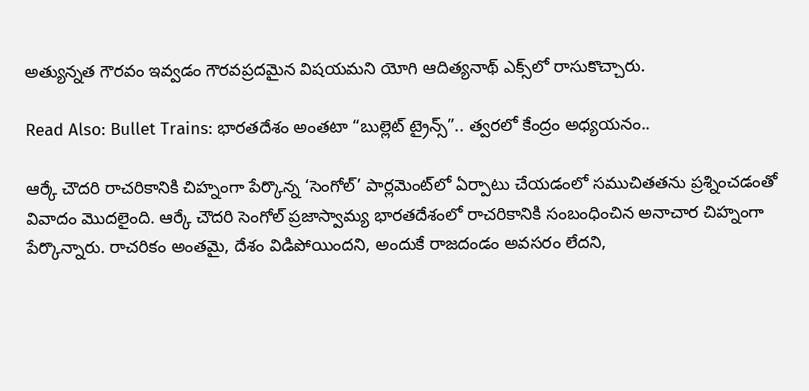అత్యున్నత గౌరవం ఇవ్వడం గౌరవప్రదమైన విషయమని యోగి ఆదిత్యనాథ్ ఎక్స్‌లో రాసుకొచ్చారు.

Read Also: Bullet Trains: భారతదేశం అంతటా “బుల్లెట్ ట్రైన్స్”.. త్వరలో కేంద్రం అధ్యయనం..

ఆర్కే చౌదరి రాచరికానికి చిహ్నంగా పేర్కొన్న ‘సెంగోల్’ పార్లమెంట్‌లో ఏర్పాటు చేయడంలో సముచితతను ప్రశ్నించడంతో వివాదం మొదలైంది. ఆర్కే చౌదరి సెంగోల్ ప్రజాస్వామ్య భారతదేశంలో రాచరికానికి సంబంధించిన అనాచార చిహ్నంగా పేర్కొన్నారు. రాచరికం అంతమై, దేశం విడిపోయిందని, అందుకే రాజదండం అవసరం లేదని,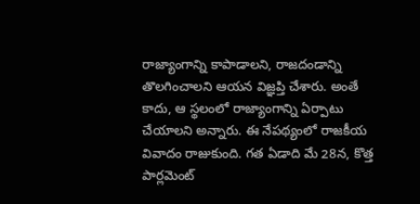రాజ్యాంగాన్ని కాపాడాలని, రాజదండాన్ని తొలగించాలని ఆయన విజ్ఞప్తి చేశారు. అంతే కాదు, ఆ స్థలంలో రాజ్యాంగాన్ని ఏర్పాటు చేయాలని అన్నారు. ఈ నేపథ్యంలో రాజకీయ వివాదం రాజుకుంది. గత ఏడాది మే 28న, కొత్త పార్లమెంట్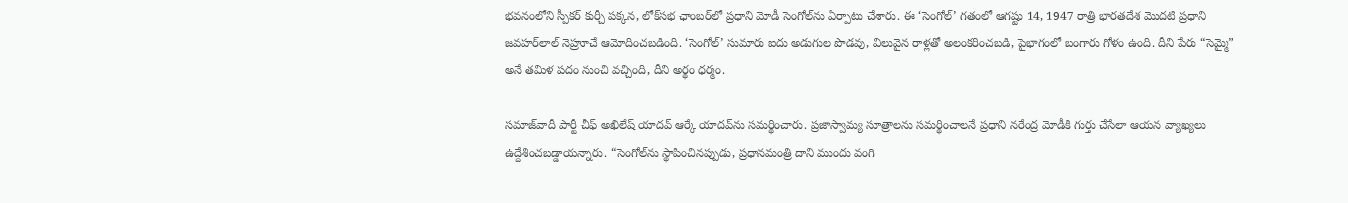భవనంలోని స్పీకర్ కుర్చీ పక్కన, లోక్‌సభ ఛాంబర్‌లో ప్రధాని మోడీ సెంగోల్‌ను ఏర్పాటు చేశారు. ఈ ‘సెంగోల్’ గతంలో ఆగష్టు 14, 1947 రాత్రి భారతదేశ మొదటి ప్రధాని జవహర్‌లాల్ నెహ్రూచే ఆమోదించబడింది. ‘సెంగోల్’ సుమారు ఐదు అడుగుల పొడవు, విలువైన రాళ్లతో అలంకరించబడి, పైభాగంలో బంగారు గోళం ఉంది. దీని పేరు “సెమ్మై” అనే తమిళ పదం నుంచి వచ్చింది, దీని అర్థం ధర్మం.

సమాజ్‌వాదీ పార్టీ చీఫ్‌ అఖిలేష్‌ యాదవ్ ఆర్కే యాదవ్‌ను సమర్థించారు. ప్రజాస్వామ్య సూత్రాలను సమర్థించాలనే ప్రధాని నరేంద్ర మోడీకి గుర్తు చేసేలా ఆయన వ్యాఖ్యలు ఉద్దేశించబడ్డాయన్నారు. “సెంగోల్‌ను స్థాపించినప్పుడు, ప్రధానమంత్రి దాని ముందు వంగి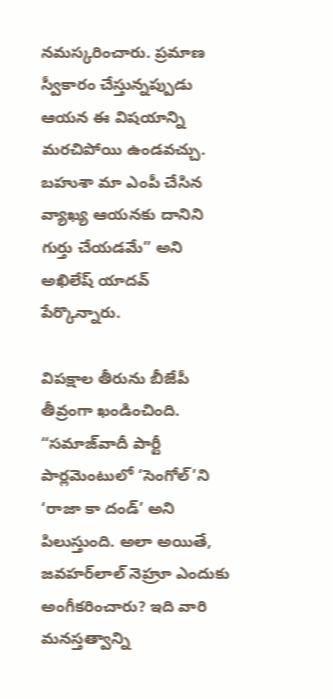నమస్కరించారు. ప్రమాణ స్వీకారం చేస్తున్నప్పుడు ఆయన ఈ విషయాన్ని మరచిపోయి ఉండవచ్చు. బహుశా మా ఎంపీ చేసిన వ్యాఖ్య ఆయనకు దానిని గుర్తు చేయడమే” అని అఖిలేష్ యాదవ్ పేర్కొన్నారు.

విపక్షాల తీరును బీజేపీ తీవ్రంగా ఖండించింది. “సమాజ్‌వాదీ పార్టీ పార్లమెంటులో ‘సెంగోల్’ని ‘రాజా కా దండ్’ అని పిలుస్తుంది. అలా అయితే, జవహర్‌లాల్ నెహ్రూ ఎందుకు అంగీకరించారు? ఇది వారి మనస్తత్వాన్ని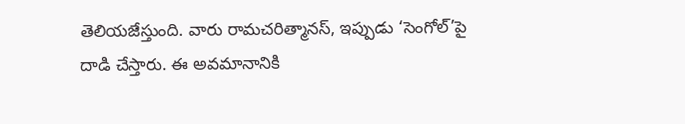తెలియజేస్తుంది. వారు రామచరిత్మానస్, ఇప్పుడు ‘సెంగోల్’పై దాడి చేస్తారు. ఈ అవమానానికి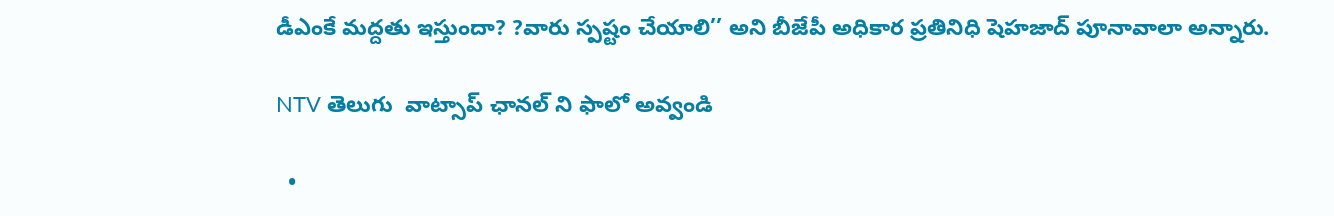డీఎంకే మద్దతు ఇస్తుందా? ?వారు స్పష్టం చేయాలి’’ అని బీజేపీ అధికార ప్రతినిధి షెహజాద్ పూనావాలా అన్నారు.

NTV తెలుగు  వాట్సాప్ ఛానల్ ని ఫాలో అవ్వండి

  •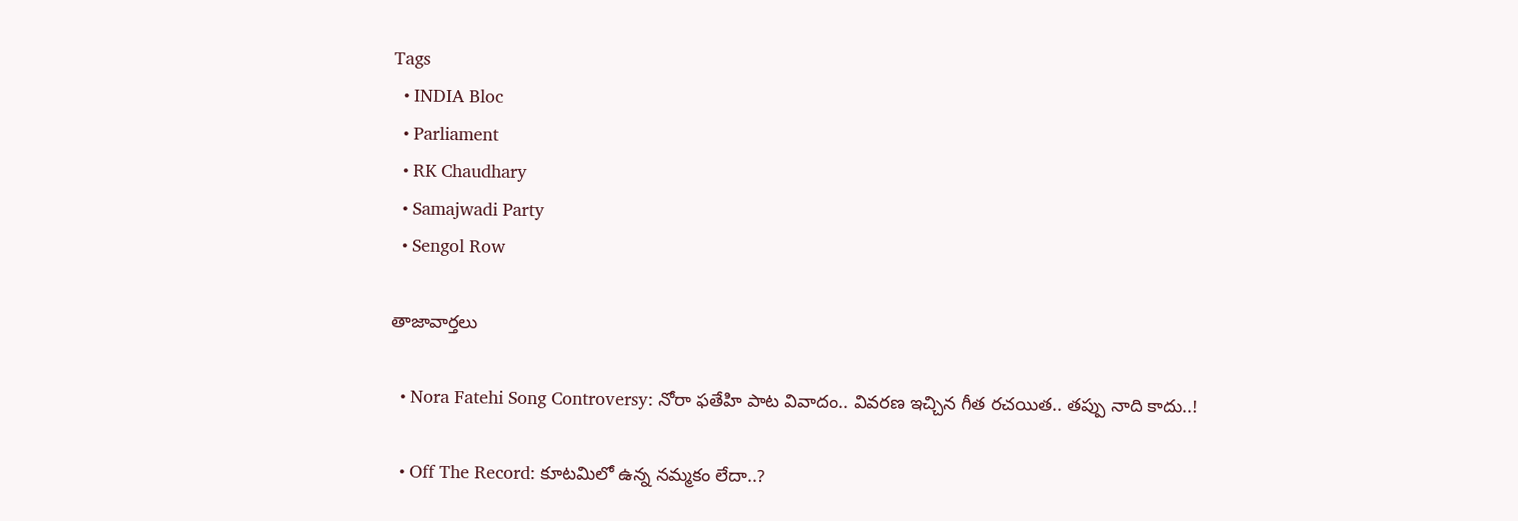Tags
  • INDIA Bloc
  • Parliament
  • RK Chaudhary
  • Samajwadi Party
  • Sengol Row

తాజావార్తలు

  • Nora Fatehi Song Controversy: నోరా ఫతేహి పాట వివాదం.. వివరణ ఇచ్చిన గీత రచయిత.. తప్పు నాది కాదు..!

  • Off The Record: కూటమిలో ఉన్న నమ్మకం లేదా..?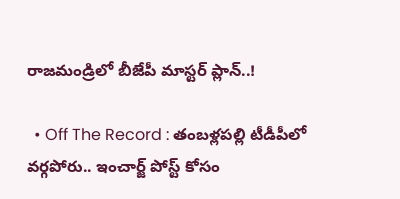రాజమండ్రిలో బీజేపీ మాస్టర్ ప్లాన్..!

  • Off The Record : తంబళ్లపల్లి టీడీపీలో వర్గపోరు.. ఇంచార్జ్ పోస్ట్ కోసం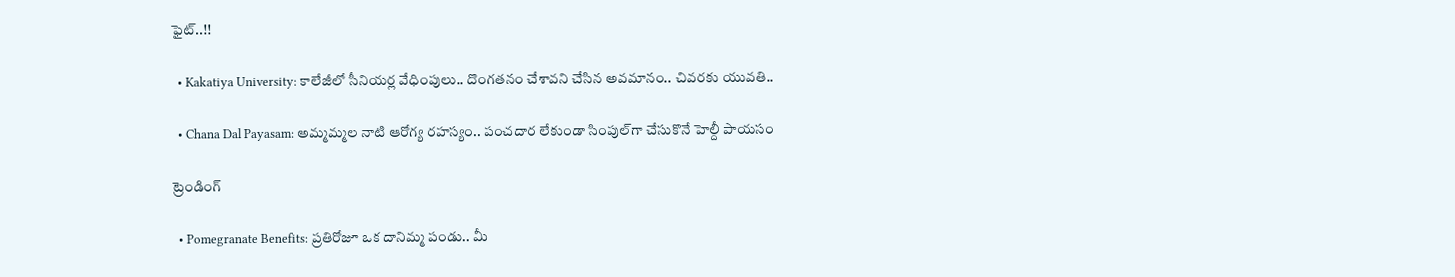ఫైట్..!!

  • Kakatiya University: కాలేజీలో సీనియర్ల వేధింపులు.. దొంగతనం చేశావని చేసిన అవమానం.. చివరకు యువతి..

  • Chana Dal Payasam: అమ్మమ్మల నాటి ఆరోగ్య రహస్యం.. పంచదార లేకుండా సింపుల్‌గా చేసుకొనే హెల్దీ పాయసం

ట్రెండింగ్‌

  • Pomegranate Benefits: ప్రతిరోజూ ఒక దానిమ్మ పండు.. మీ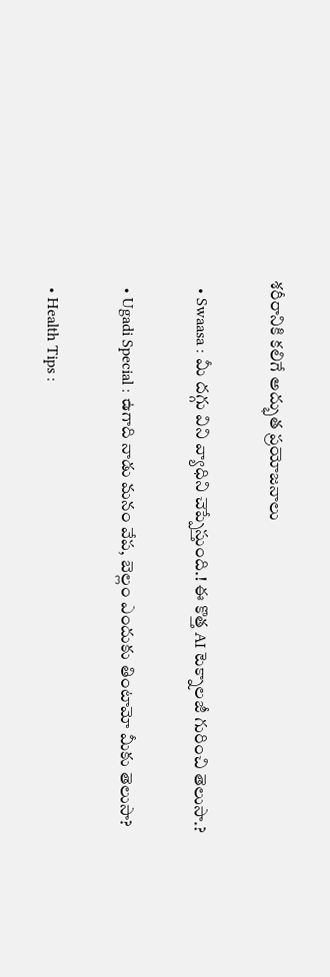శరీరానికి కలిగే అద్భుత ప్రయోజనాలు

  • Swaasa : మీ దగ్గు విని వ్యాధిని చెప్పేస్తుంది.! ఈ కొత్త AI టెక్నాలజీ గురించి తెలుసా.?

  • Ugadi Special : ఉగాది నాడు మనం వేప, బెల్లం ఎందుకు తింటామో మీకు తెలుసా?

  • Health Tips :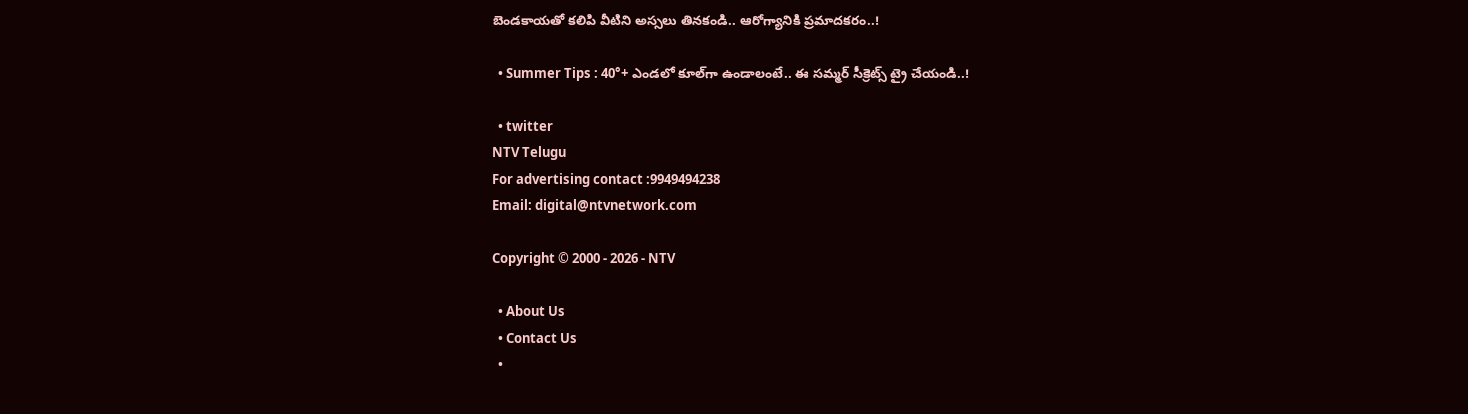బెండకాయతో కలిపి వీటిని అస్సలు తినకండి.. ఆరోగ్యానికి ప్రమాదకరం..!

  • Summer Tips : 40°+ ఎండలో కూల్‌గా ఉండాలంటే.. ఈ సమ్మర్ సీక్రెట్స్ ట్రై చేయండి..!

  • twitter
NTV Telugu
For advertising contact :9949494238
Email: digital@ntvnetwork.com

Copyright © 2000 - 2026 - NTV

  • About Us
  • Contact Us
  •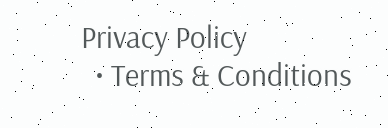Privacy Policy
  • Terms & Conditions